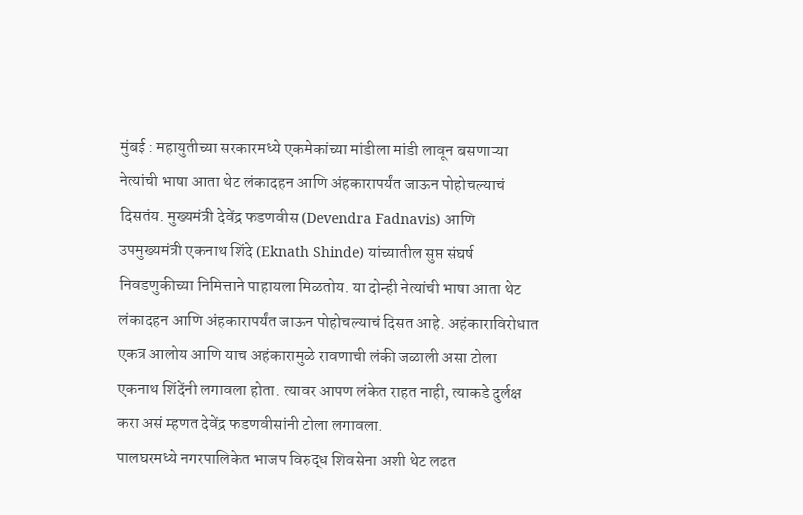मुंबई : महायुतीच्या सरकारमध्ये एकमेकांच्या मांडीला मांडी लावून बसणाऱ्या नेत्यांची भाषा आता थेट लंकादहन आणि अंहकारापर्यंत जाऊन पोहोचल्याचं दिसतंय. मुख्यमंत्री देवेंद्र फडणवीस (Devendra Fadnavis) आणि उपमुख्यमंत्री एकनाथ शिंदे (Eknath Shinde) यांच्यातील सुप्त संघर्ष निवडणुकीच्या निमित्ताने पाहायला मिळतोय. या दोन्ही नेत्यांची भाषा आता थेट लंकादहन आणि अंहकारापर्यंत जाऊन पोहोचल्याचं दिसत आहे. अहंकाराविरोधात एकत्र आलोय आणि याच अहंकारामुळे रावणाची लंकी जळाली असा टोला एकनाथ शिंदेंनी लगावला होता. त्यावर आपण लंकेत राहत नाही, त्याकडे दुर्लक्ष करा असं म्हणत देवेंद्र फडणवीसांनी टोला लगावला.
पालघरमध्ये नगरपालिकेत भाजप विरुद्ध शिवसेना अशी थेट लढत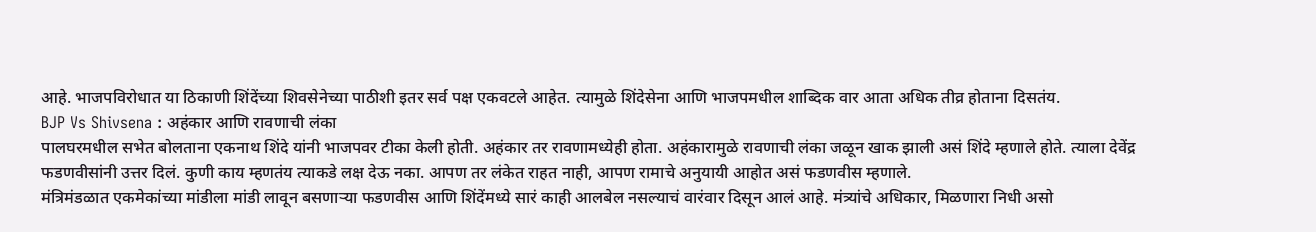आहे. भाजपविरोधात या ठिकाणी शिंदेंच्या शिवसेनेच्या पाठीशी इतर सर्व पक्ष एकवटले आहेत. त्यामुळे शिंदेसेना आणि भाजपमधील शाब्दिक वार आता अधिक तीव्र होताना दिसतंय.
BJP Vs Shivsena : अहंकार आणि रावणाची लंका
पालघरमधील सभेत बोलताना एकनाथ शिंदे यांनी भाजपवर टीका केली होती. अहंकार तर रावणामध्येही होता. अहंकारामुळे रावणाची लंका जळून खाक झाली असं शिंदे म्हणाले होते. त्याला देवेंद्र फडणवीसांनी उत्तर दिलं. कुणी काय म्हणतंय त्याकडे लक्ष देऊ नका. आपण तर लंकेत राहत नाही, आपण रामाचे अनुयायी आहोत असं फडणवीस म्हणाले.
मंत्रिमंडळात एकमेकांच्या मांडीला मांडी लावून बसणाऱ्या फडणवीस आणि शिंदेंमध्ये सारं काही आलबेल नसल्याचं वारंवार दिसून आलं आहे. मंत्र्यांचे अधिकार, मिळणारा निधी असो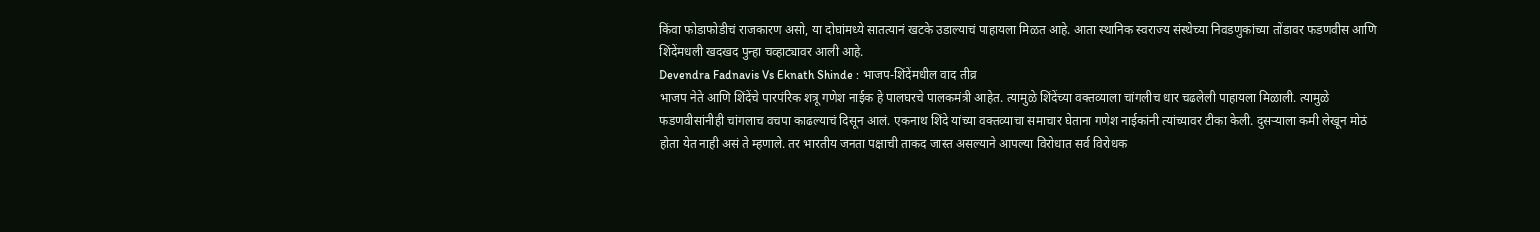किंवा फोडाफोडीचं राजकारण असो, या दोघांमध्ये सातत्यानं खटके उडाल्याचं पाहायला मिळत आहे. आता स्थानिक स्वराज्य संस्थेच्या निवडणुकांच्या तोंडावर फडणवीस आणि शिंदेंमधली खदखद पुन्हा चव्हाट्यावर आली आहे.
Devendra Fadnavis Vs Eknath Shinde : भाजप-शिंदेंमधील वाद तीव्र
भाजप नेते आणि शिंदेंचे पारपंरिक शत्रू गणेश नाईक हे पालघरचे पालकमंत्री आहेत. त्यामुळे शिंदेंच्या वक्तव्याला चांगलीच धार चढलेली पाहायला मिळाली. त्यामुळे फडणवीसांनीही चांगलाच वचपा काढल्याचं दिसून आलं. एकनाथ शिंदे यांच्या वक्तव्याचा समाचार घेताना गणेश नाईकांनी त्यांच्यावर टीका केली. दुसऱ्याला कमी लेखून मोठं होता येत नाही असं ते म्हणाले. तर भारतीय जनता पक्षाची ताकद जास्त असल्याने आपल्या विरोधात सर्व विरोधक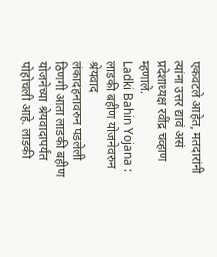एकवटले आहेत, मतदारांनी त्यांना उत्तर द्यावं असं प्रदेशाध्यक्ष रवींद्र चव्हाण म्हणाले.
Ladki Bahin Yojana : लाडकी बहीण योजनेवरुन श्रेयवाद
लंकादहनावरुन पडलेली ठिणगी आता लाडकी बहीण योजनेच्या श्रेयवादापर्यंत पोहोचली आहे. लाडकी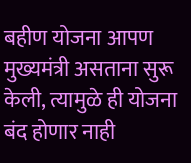बहीण योजना आपण मुख्यमंत्री असताना सुरू केली, त्यामुळे ही योजना बंद होणार नाही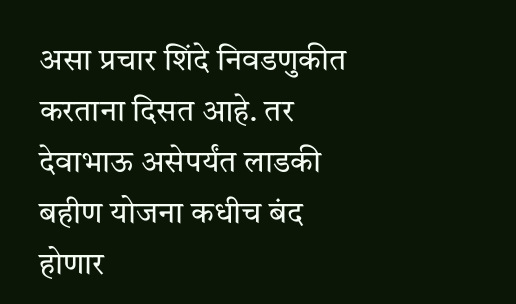असा प्रचार शिंदे निवडणुकीत करताना दिसत आहे. तर देवाभाऊ असेपर्यंत लाडकी बहीण योजना कधीच बंद होणार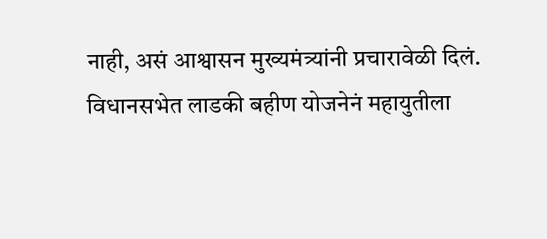नाही, असं आश्वासन मुख्यमंत्र्यांनी प्रचारावेळी दिलं.
विधानसभेत लाडकी बहीण योजनेनं महायुतीला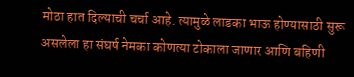मोठा हात दिल्याची चर्चा आहे. त्यामुळे लाडका भाऊ होण्यासाठी सुरू असलेला हा संघर्ष नेमका कोणत्या टोकाला जाणार आणि बहिणी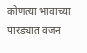कोणत्या भावाच्या पारड्यात वजन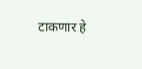टाकणार हे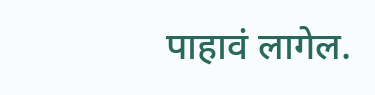पाहावं लागेल.